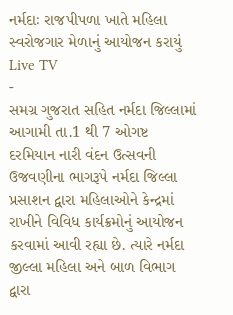નર્મદાઃ રાજપીપળા ખાતે મહિલા સ્વરોજગાર મેળાનું આયોજન કરાયું
Live TV
-
સમગ્ર ગુજરાત સહિત નર્મદા જિલ્લામાં આગામી તા.1 થી 7 ઓગષ્ટ દરમિયાન નારી વંદન ઉત્સવની ઉજવણીના ભાગરૂપે નર્મદા જિલ્લા પ્રસાશન દ્વારા મહિલાઓને કેન્દ્રમાં રાખીને વિવિધ કાર્યક્રમોનું આયોજન કરવામાં આવી રહ્યા છે. ત્યારે નર્મદા જીલ્લા મહિલા અને બાળ વિભાગ દ્વારા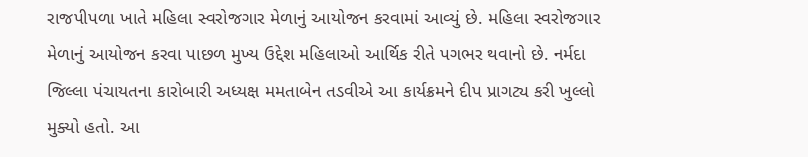રાજપીપળા ખાતે મહિલા સ્વરોજગાર મેળાનું આયોજન કરવામાં આવ્યું છે. મહિલા સ્વરોજગાર મેળાનું આયોજન કરવા પાછળ મુખ્ય ઉદ્દેશ મહિલાઓ આર્થિક રીતે પગભર થવાનો છે. નર્મદા જિલ્લા પંચાયતના કારોબારી અધ્યક્ષ મમતાબેન તડવીએ આ કાર્યક્રમને દીપ પ્રાગટ્ય કરી ખુલ્લો મુક્યો હતો. આ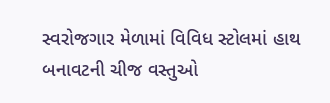સ્વરોજગાર મેળામાં વિવિધ સ્ટોલમાં હાથ બનાવટની ચીજ વસ્તુઓ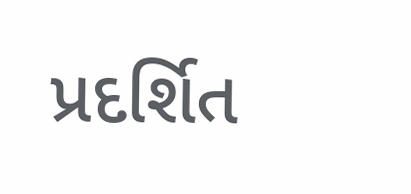પ્રદર્શિત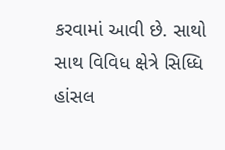કરવામાં આવી છે. સાથો સાથ વિવિધ ક્ષેત્રે સિધ્ધિ હાંસલ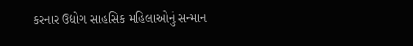કરનાર ઉદ્યોગ સાહસિક મહિલાઓનું સન્માન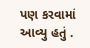પણ કરવામાં આવ્યુ હતું .